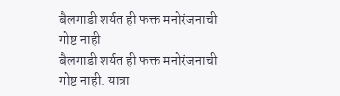बैलगाडी शर्यत ही फक्त मनोरंजनाची गोष्ट नाही
बैलगाडी शर्यत ही फक्त मनोरंजनाची गोष्ट नाही. यात्रा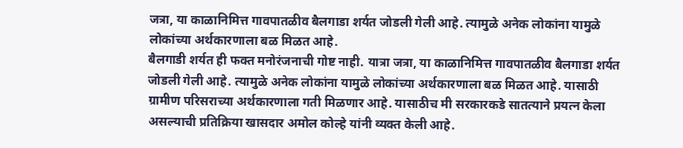जत्रा, या काळानिमित्त गावपातळीव बैलगाडा शर्यत जोडली गेली आहे. त्यामुळे अनेक लोकांना यामुळे लोकांच्या अर्थकारणाला बळ मिळत आहे.
बैलगाडी शर्यत ही फक्त मनोरंजनाची गोष्ट नाही. यात्रा जत्रा, या काळानिमित्त गावपातळीव बैलगाडा शर्यत जोडली गेली आहे. त्यामुळे अनेक लोकांना यामुळे लोकांच्या अर्थकारणाला बळ मिळत आहे. यासाठी ग्रामीण परिसराच्या अर्थकारणाला गती मिळणार आहे. यासाठीच मी सरकारकडे सातत्याने प्रयत्न केला असल्याची प्रतिक्रिया खासदार अमोल कोल्हे यांनी व्यक्त केली आहे.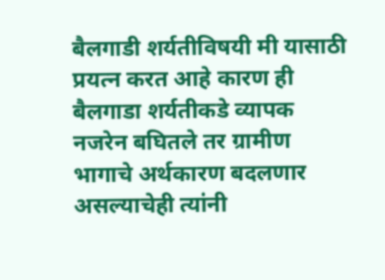बैलगाडी शर्यतीविषयी मी यासाठी प्रयत्न करत आहे कारण ही बैलगाडा शर्यतीकडे व्यापक नजरेन बघितले तर ग्रामीण भागाचे अर्थकारण बदलणार असल्याचेही त्यांनी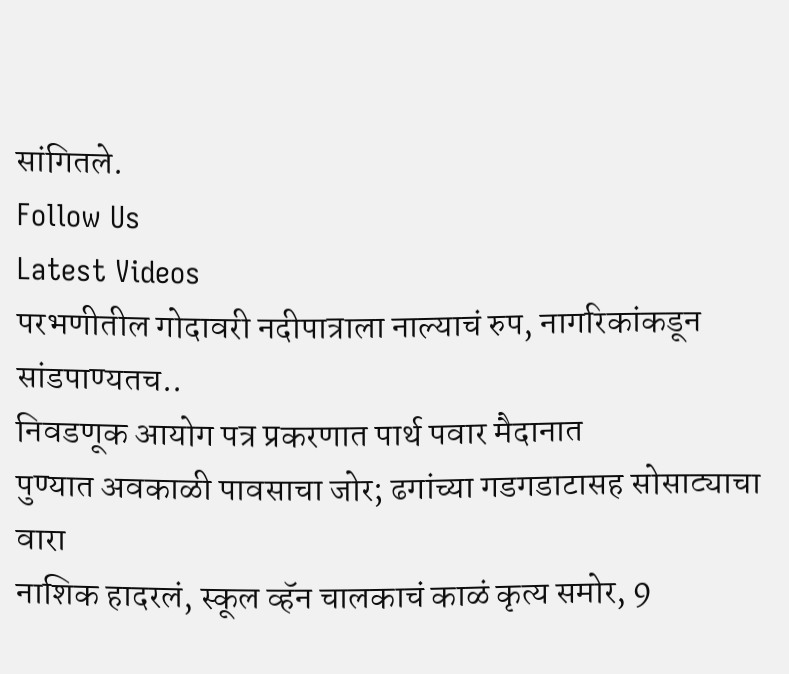सांगितले.
Follow Us
Latest Videos
परभणीतील गोदावरी नदीपात्राला नाल्याचं रुप, नागरिकांकडून सांडपाण्यतच..
निवडणूक आयोग पत्र प्रकरणात पार्थ पवार मैदानात
पुण्यात अवकाळी पावसाचा जोर; ढगांच्या गडगडाटासह सोसाट्याचा वारा
नाशिक हादरलं, स्कूल व्हॅन चालकाचं काळं कृत्य समोर, 9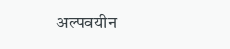अल्पवयीन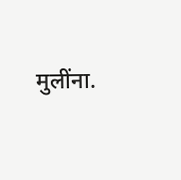मुलींना.